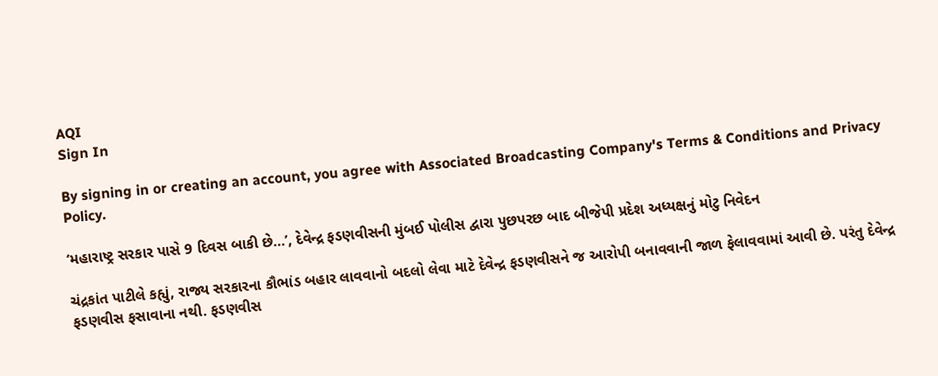AQI
Sign In

By signing in or creating an account, you agree with Associated Broadcasting Company's Terms & Conditions and Privacy Policy.

‘મહારાષ્ટ્ર સરકાર પાસે 9 દિવસ બાકી છે…’, દેવેન્દ્ર ફડણવીસની મુંબઈ પોલીસ દ્વારા પુછપરછ બાદ બીજેપી પ્રદેશ અધ્યક્ષનું મોટુ નિવેદન

ચંદ્રકાંત પાટીલે કહ્યું, રાજ્ય સરકારના કૌભાંડ બહાર લાવવાનો બદલો લેવા માટે દેવેન્દ્ર ફડણવીસને જ આરોપી બનાવવાની જાળ ફેલાવવામાં આવી છે. પરંતુ દેવેન્દ્ર ફડણવીસ ફસાવાના નથી. ફડણવીસ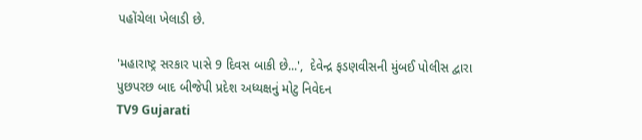પહોંચેલા ખેલાડી છે.

'મહારાષ્ટ્ર સરકાર પાસે 9 દિવસ બાકી છે...',  દેવેન્દ્ર ફડણવીસની મુંબઈ પોલીસ દ્વારા પુછપરછ બાદ બીજેપી પ્રદેશ અધ્યક્ષનું મોટુ નિવેદન
TV9 Gujarati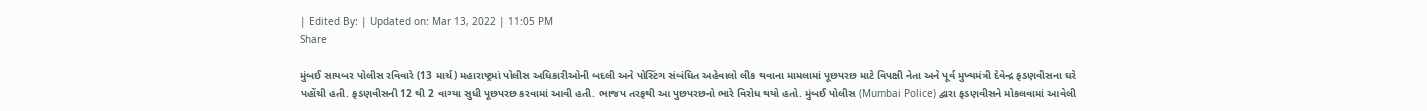| Edited By: | Updated on: Mar 13, 2022 | 11:05 PM
Share

મુંબઈ સાયબર પોલીસ રવિવારે (13 માર્ચ) મહારાષ્ટ્રમાં પોલીસ અધિકારીઓની બદલી અને પોસ્ટિંગ સંબંધિત અહેવાલો લીક થવાના મામલામાં પૂછપરછ માટે વિપક્ષી નેતા અને પૂર્વ મુખ્યમંત્રી દેવેન્દ્ર ફડણવીસના ઘરે પહોંચી હતી. ફડણવીસની 12 થી 2 વાગ્યા સુધી પૂછપરછ કરવામાં આવી હતી. ભાજપ તરફથી આ પુછપરછનો ભારે વિરોધ થયો હતો. મુંબઈ પોલીસ (Mumbai Police) દ્વારા ફડણવીસને મોકલવામાં આવેલી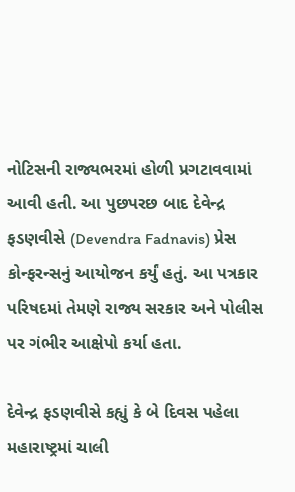નોટિસની રાજ્યભરમાં હોળી પ્રગટાવવામાં આવી હતી. આ પુછપરછ બાદ દેવેન્દ્ર ફડણવીસે (Devendra Fadnavis) પ્રેસ કોન્ફરન્સનું આયોજન કર્યું હતું. આ પત્રકાર પરિષદમાં તેમણે રાજ્ય સરકાર અને પોલીસ પર ગંભીર આક્ષેપો કર્યા હતા.

દેવેન્દ્ર ફડણવીસે કહ્યું કે બે દિવસ પહેલા મહારાષ્ટ્રમાં ચાલી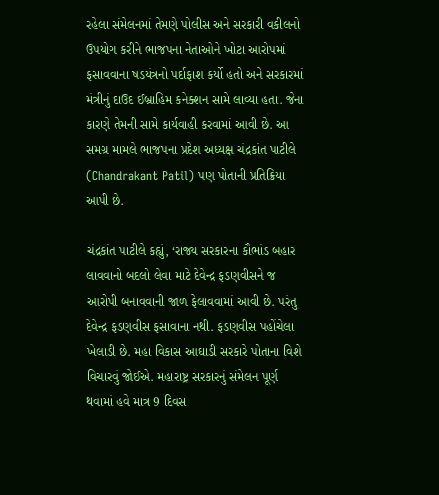રહેલા સંમેલનમાં તેમણે પોલીસ અને સરકારી વકીલનો ઉપયોગ કરીને ભાજપના નેતાઓને ખોટા આરોપમાં ફસાવવાના ષડયંત્રનો પર્દાફાશ કર્યો હતો અને સરકારમાં મંત્રીનું દાઉદ ઈબ્રાહિમ કનેક્શન સામે લાવ્યા હતા. જેના કારણે તેમની સામે કાર્યવાહી કરવામાં આવી છે. આ સમગ્ર મામલે ભાજપના પ્રદેશ અધ્યક્ષ ચંદ્રકાંત પાટીલે (Chandrakant Patil) પણ પોતાની પ્રતિક્રિયા આપી છે.

ચંદ્રકાંત પાટીલે કહ્યું, ‘રાજ્ય સરકારના કૌભાંડ બહાર લાવવાનો બદલો લેવા માટે દેવેન્દ્ર ફડણવીસને જ આરોપી બનાવવાની જાળ ફેલાવવામાં આવી છે. પરંતુ દેવેન્દ્ર ફડણવીસ ફસાવાના નથી. ફડણવીસ પહોંચેલા ખેલાડી છે. મહા વિકાસ આઘાડી સરકારે પોતાના વિશે વિચારવું જોઈએ. મહારાષ્ટ્ર સરકારનું સંમેલન પૂર્ણ થવામાં હવે માત્ર 9 દિવસ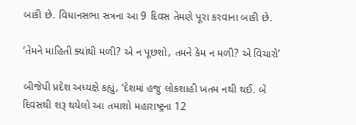બાકી છે. વિધાનસભા સત્રના આ 9 દિવસ તેમણે પૂરા કરવાના બાકી છે.

‘તેમને માહિતી ક્યાંથી મળી? એ ન પૂછશો, તમને કેમ ન મળી? એ વિચારો’

બીજેપી પ્રદેશ અધ્યક્ષે કહ્યું, ‘દેશમાં હજુ લોકશાહી ખતમ નથી થઈ. બે દિવસથી શરૂ થયેલો આ તમાશો મહારાષ્ટ્રના 12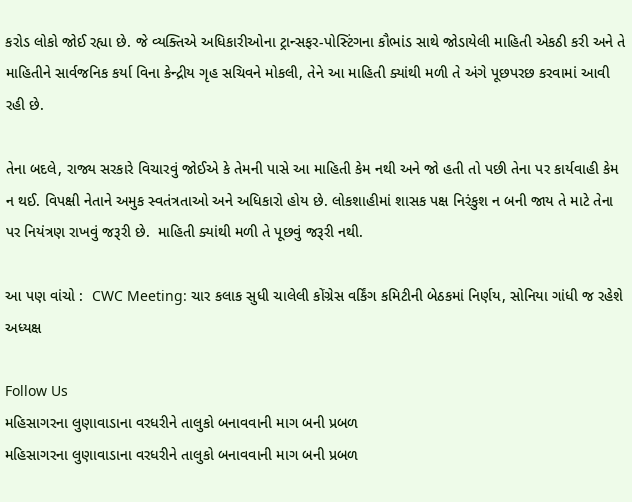કરોડ લોકો જોઈ રહ્યા છે. જે વ્યક્તિએ અધિકારીઓના ટ્રાન્સફર-પોસ્ટિંગના કૌભાંડ સાથે જોડાયેલી માહિતી એકઠી કરી અને તે માહિતીને સાર્વજનિક કર્યા વિના કેન્દ્રીય ગૃહ સચિવને મોકલી, તેને આ માહિતી ક્યાંથી મળી તે અંગે પૂછપરછ કરવામાં આવી રહી છે.

તેના બદલે, રાજ્ય સરકારે વિચારવું જોઈએ કે તેમની પાસે આ માહિતી કેમ નથી અને જો હતી તો પછી તેના પર કાર્યવાહી કેમ ન થઈ. વિપક્ષી નેતાને અમુક સ્વતંત્રતાઓ અને અધિકારો હોય છે. લોકશાહીમાં શાસક પક્ષ નિરંકુશ ન બની જાય તે માટે તેના પર નિયંત્રણ રાખવું જરૂરી છે.  માહિતી ક્યાંથી મળી તે પૂછવું જરૂરી નથી.

આ પણ વાંચો :  CWC Meeting: ચાર કલાક સુધી ચાલેલી કોંગ્રેસ વર્કિંગ કમિટીની બેઠકમાં નિર્ણય, સોનિયા ગાંધી જ રહેશે અધ્યક્ષ

Follow Us
મહિસાગરના લુણાવાડાના વરધરીને તાલુકો બનાવવાની માગ બની પ્રબળ
મહિસાગરના લુણાવાડાના વરધરીને તાલુકો બનાવવાની માગ બની પ્રબળ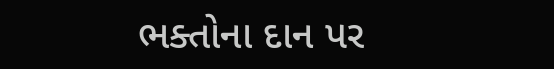ભક્તોના દાન પર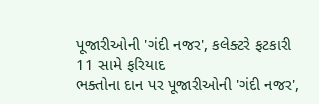પૂજારીઓની 'ગંદી નજર', કલેક્ટરે ફટકારી 11 સામે ફરિયાદ
ભક્તોના દાન પર પૂજારીઓની 'ગંદી નજર',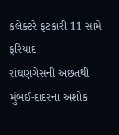કલેક્ટરે ફટકારી 11 સામે ફરિયાદ
રાંઘણગેસની અછતથી મુંબઈ-દાદરના અશોક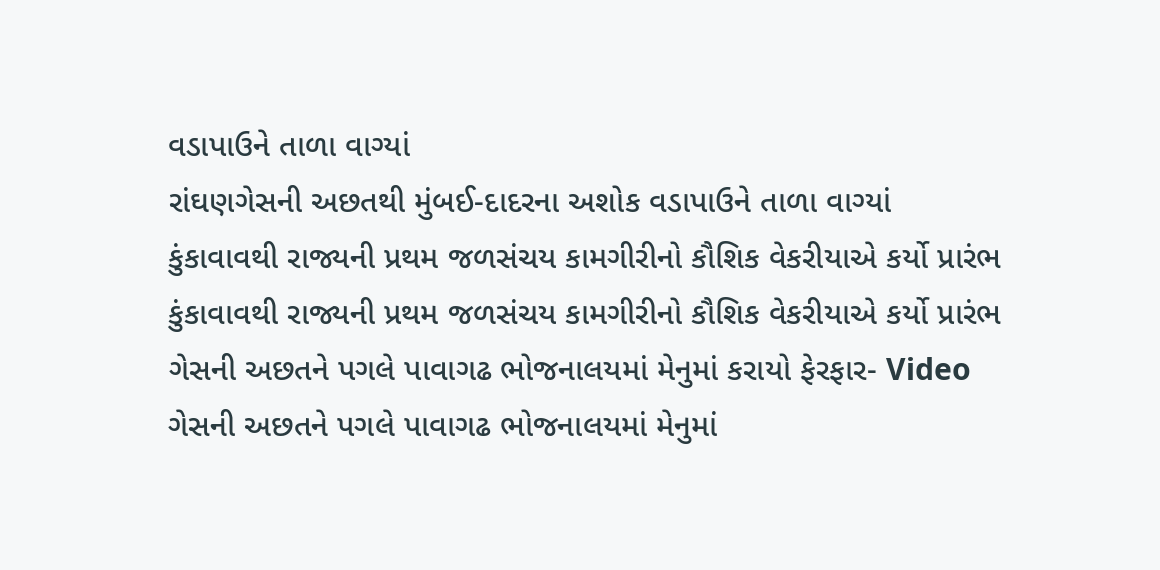વડાપાઉને તાળા વાગ્યાં
રાંઘણગેસની અછતથી મુંબઈ-દાદરના અશોક વડાપાઉને તાળા વાગ્યાં
કુંકાવાવથી રાજ્યની પ્રથમ જળસંચય કામગીરીનો કૌશિક વેકરીયાએ કર્યો પ્રારંભ
કુંકાવાવથી રાજ્યની પ્રથમ જળસંચય કામગીરીનો કૌશિક વેકરીયાએ કર્યો પ્રારંભ
ગેસની અછતને પગલે પાવાગઢ ભોજનાલયમાં મેનુમાં કરાયો ફેરફાર- Video
ગેસની અછતને પગલે પાવાગઢ ભોજનાલયમાં મેનુમાં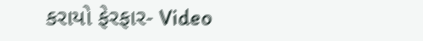કરાયો ફેરફાર- Video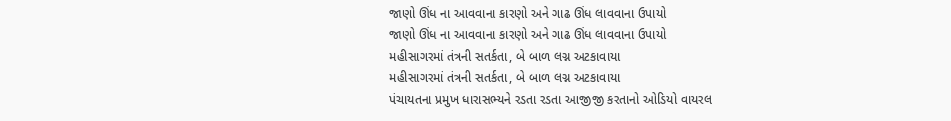જાણો ઊંધ ના આવવાના કારણો અને ગાઢ ઊંધ લાવવાના ઉપાયો
જાણો ઊંધ ના આવવાના કારણો અને ગાઢ ઊંધ લાવવાના ઉપાયો
મહીસાગરમાં તંત્રની સતર્કતા, બે બાળ લગ્ન અટકાવાયા
મહીસાગરમાં તંત્રની સતર્કતા, બે બાળ લગ્ન અટકાવાયા
પંચાયતના પ્રમુખ ધારાસભ્યને રડતા રડતા આજીજી કરતાનો ઓડિયો વાયરલ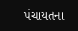પંચાયતના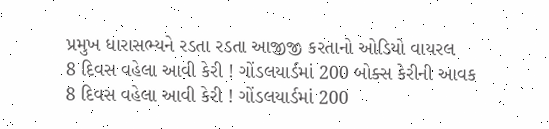પ્રમુખ ધારાસભ્યને રડતા રડતા આજીજી કરતાનો ઓડિયો વાયરલ
8 દિવસ વહેલા આવી કેરી ! ગોંડલયાર્ડમાં 200 બોક્સ કેરીની આવક
8 દિવસ વહેલા આવી કેરી ! ગોંડલયાર્ડમાં 200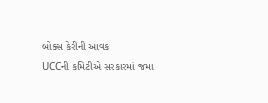બોક્સ કેરીની આવક
UCCની કમિટીએ સરકારમાં જમા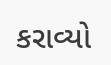કરાવ્યો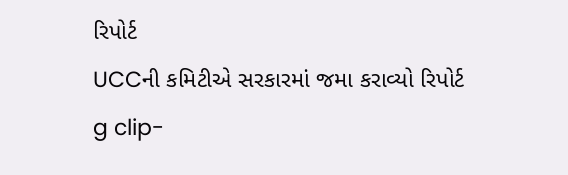રિપોર્ટ
UCCની કમિટીએ સરકારમાં જમા કરાવ્યો રિપોર્ટ
g clip-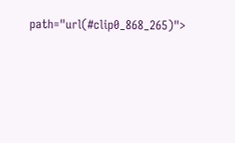path="url(#clip0_868_265)">